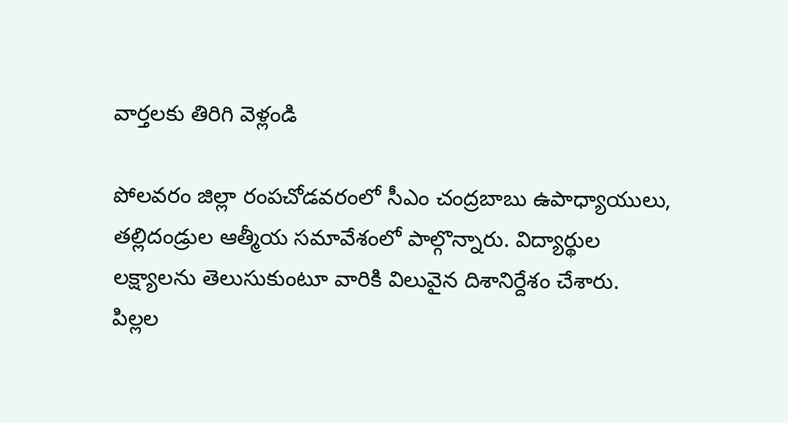వార్తలకు తిరిగి వెళ్లండి

పోలవరం జిల్లా రంపచోడవరంలో సీఎం చంద్రబాబు ఉపాధ్యాయులు, తల్లిదండ్రుల ఆత్మీయ సమావేశంలో పాల్గొన్నారు. విద్యార్థుల లక్ష్యాలను తెలుసుకుంటూ వారికి విలువైన దిశానిర్దేశం చేశారు.
పిల్లల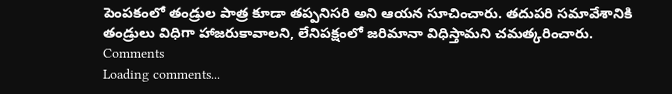పెంపకంలో తండ్రుల పాత్ర కూడా తప్పనిసరి అని ఆయన సూచించారు. తదుపరి సమావేశానికి తండ్రులు విధిగా హాజరుకావాలని, లేనిపక్షంలో జరిమానా విధిస్తామని చమత్కరించారు.
Comments
Loading comments...